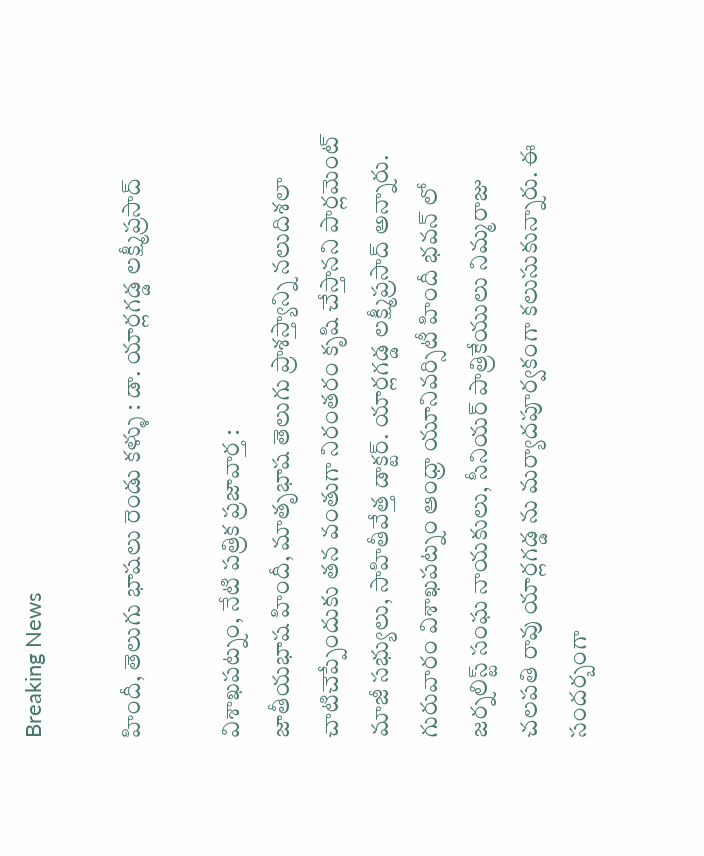Breaking News

హిందీ, తెలుగు భాషలు రెండు కళ్ళు : డా. యార్లగడ్డ లక్ష్మీప్రసాద్

విశాఖపట్నం, నేటి పత్రిక ప్రజావార్త :
జాతీయభాష హిందీ, మాతృభాష తెలుగు ప్రాశస్త్యాన్ని నలుదిశలా చాటిచెప్పేందుకు తన వంతుగా నిరంతరం కృషి చేస్తానని పార్లమెంట్ మాజీ సభ్యులు, సాహితీవేత్త డాక్టర్. యార్లగడ్డ లక్ష్మీప్రసాద్ అన్నారు. గురువారం విశాఖపట్నం ఆంధ్రా యూనివర్సిటీ హిందీ భవన్ లో జర్నలిస్ట్ సంఘ నాయకులు, సీనియర్ పాత్రికేయులు నిమ్మరాజు చలపతి రావు యార్లగడ్డ ను మర్యాదపూర్వకంగా కలుసుకున్నారు. ఈ సందర్బంగా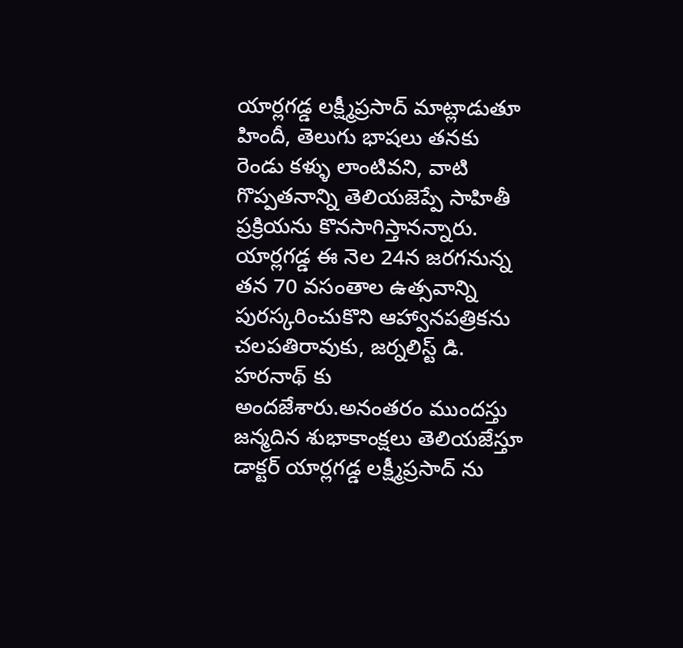యార్లగడ్డ లక్ష్మీప్రసాద్ మాట్లాడుతూ హిందీ, తెలుగు భాషలు తనకు రెండు కళ్ళు లాంటివని, వాటి గొప్పతనాన్ని తెలియజెప్పే సాహితీ ప్రక్రియను కొనసాగిస్తానన్నారు. యార్లగడ్డ ఈ నెల 24న జరగనున్న తన 70 వసంతాల ఉత్సవాన్ని పురస్కరించుకొని ఆహ్వానపత్రికను చలపతిరావుకు, జర్నలిస్ట్ డి. హరనాథ్ కు అందజేశారు.అనంతరం ముందస్తు జన్మదిన శుభాకాంక్షలు తెలియజేస్తూ డాక్టర్ యార్లగడ్డ లక్ష్మీప్రసాద్ ను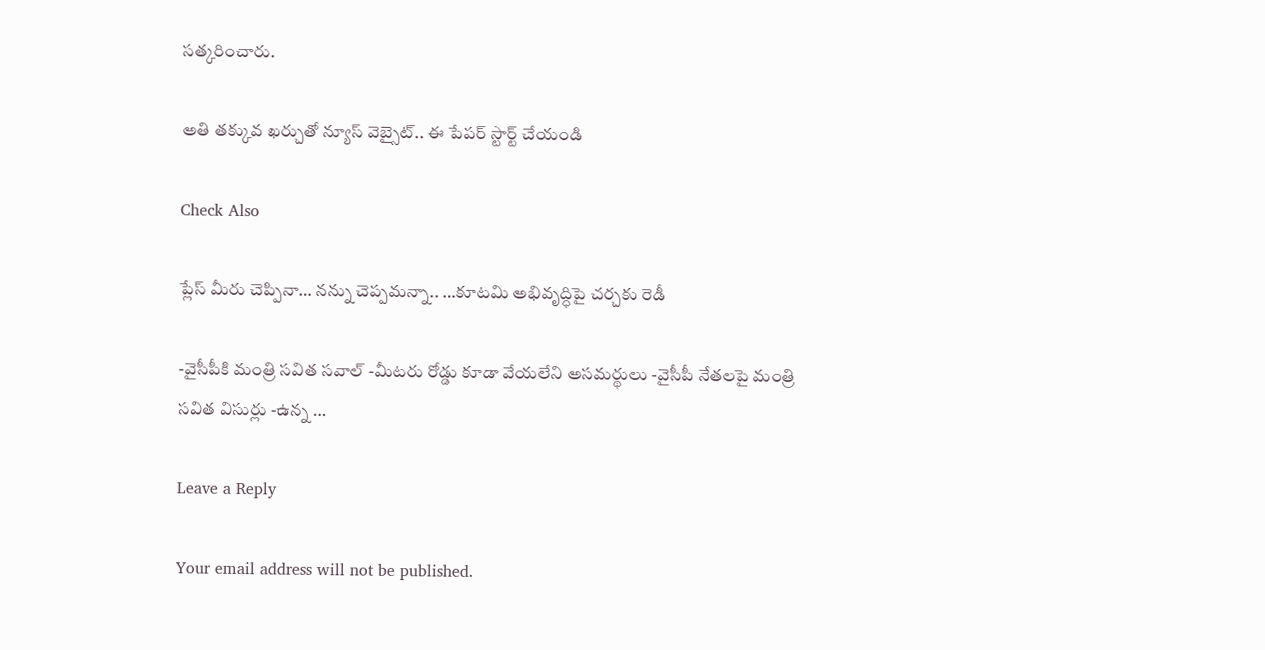సత్కరించారు.

అతి తక్కువ ఖర్చుతో న్యూస్ వెబ్సైట్.. ఈ పేపర్ స్టార్ట్ చేయండి

Check Also

ప్లేస్ మీరు చెప్పినా… నన్ను చెప్పమన్నా.. …కూటమి అభివృద్ధిపై చర్చకు రెడీ

-వైసీపీకి మంత్రి సవిత సవాల్ -మీటరు రోడ్డు కూడా వేయలేని అసమర్థులు -వైసీపీ నేతలపై మంత్రి సవిత విసుర్లు -ఉన్న …

Leave a Reply

Your email address will not be published.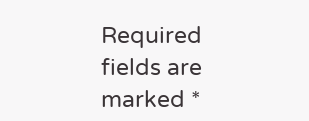Required fields are marked *